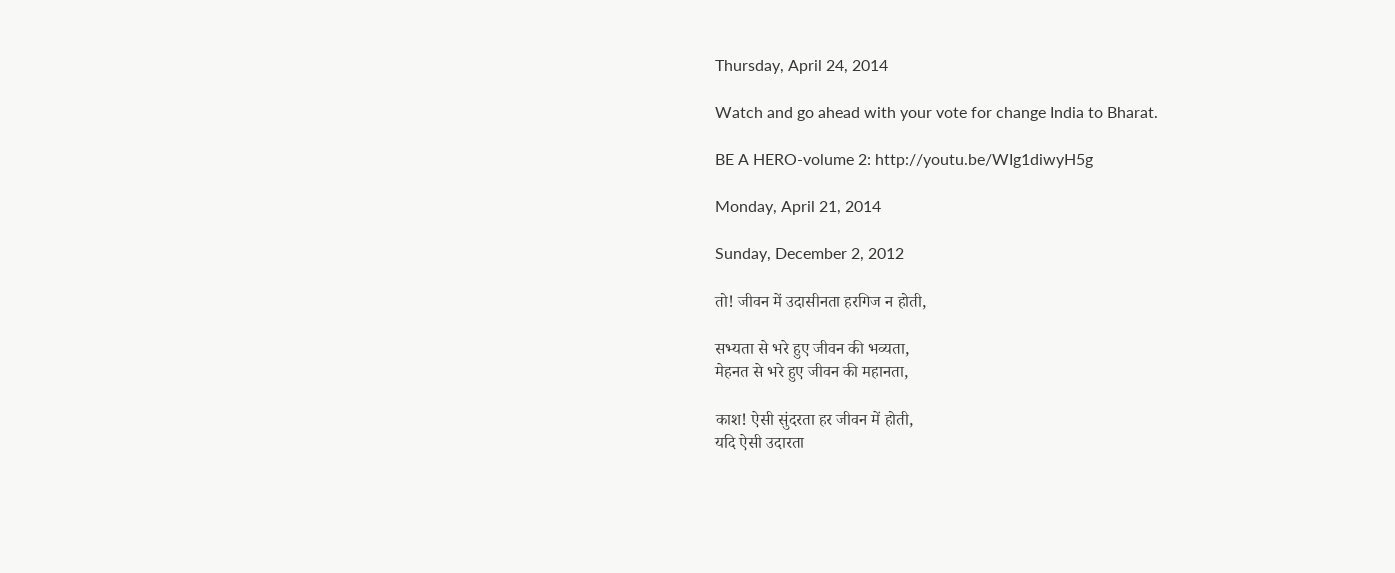Thursday, April 24, 2014

Watch and go ahead with your vote for change India to Bharat.

BE A HERO-volume 2: http://youtu.be/WIg1diwyH5g

Monday, April 21, 2014

Sunday, December 2, 2012

तो! जीवन में उदासीनता हरगिज न होती,

सभ्यता से भरे हुए जीवन की भव्यता,
मेहनत से भरे हुए जीवन की महानता,

काश! ऐसी सुंदरता हर जीवन में होती,
यदि ऐसी उदारता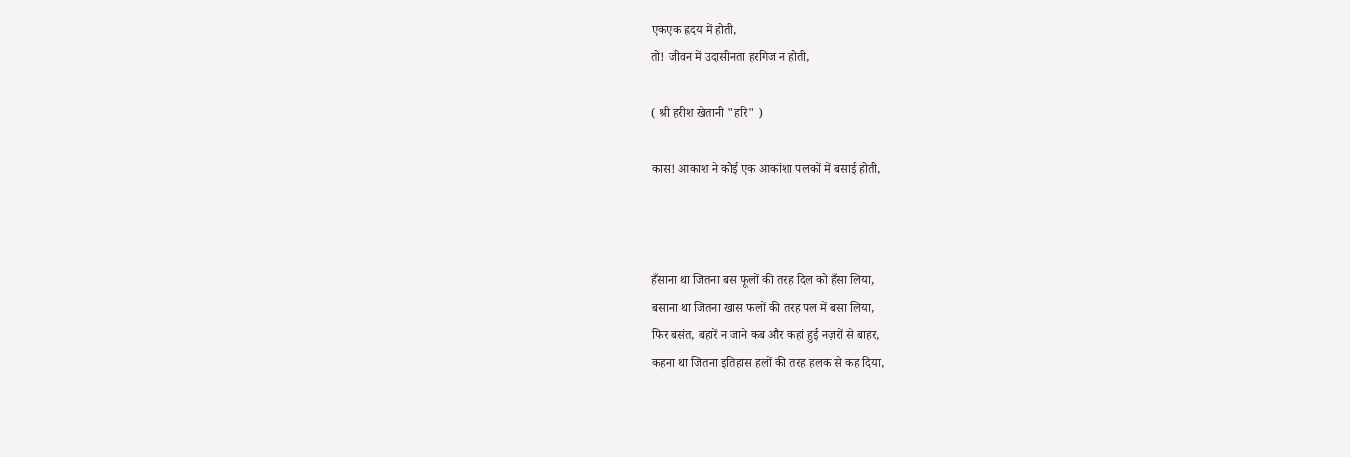एकएक ह्रदय में होती,
तो! जीवन में उदासीनता हरगिज न होती,

( श्री हरीश खेतानी "हरि" )

कास! आकाश ने कोई एक आकांशा पलकों में बसाई होती,



हँसाना था जितना बस फूलों की तरह दिल को हँसा लिया,
बसाना था जितना खास फलों की तरह पल में बसा लिया,
फिर बसंत, बहारें न जाने कब और कहां हुई नज़रों से बाहर,
कहना था जितना इतिहास हलों की तरह हलक से कह दिया,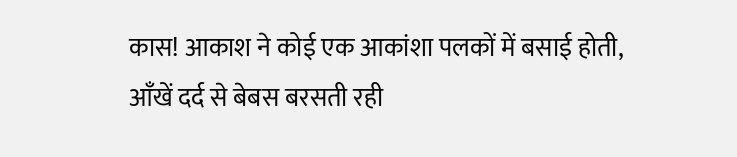कास! आकाश ने कोई एक आकांशा पलकों में बसाई होती,
आँखें दर्द से बेबस बरसती रही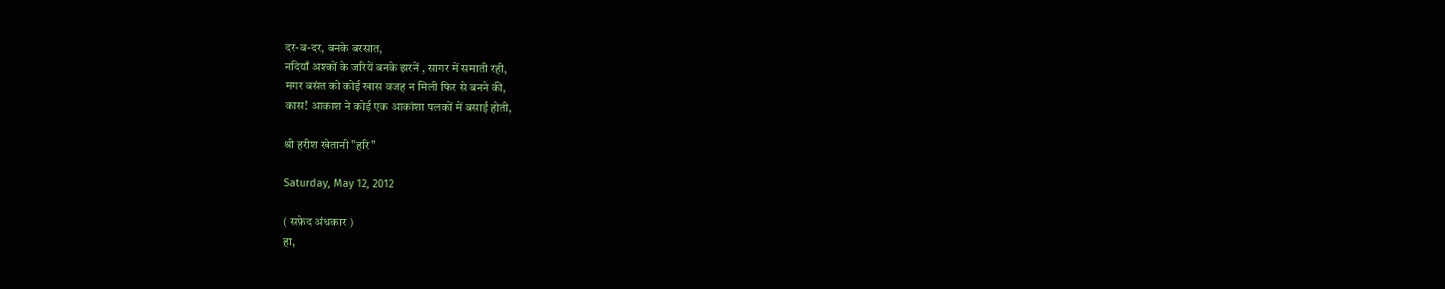दर-ब-दर, बनके बरसात,
नदियाँ अश्कों के जरियें बनके झरनें , सागर में समाती रही,
मगर बसंत को कोई खास वजह न मिली फिर से बनने की,
कास! आकाश ने कोई एक आकांशा पलकों में बसाई होती,

श्री हरीश खेतानी "हरि"

Saturday, May 12, 2012

( सफ़ेद अंधकार )
हा,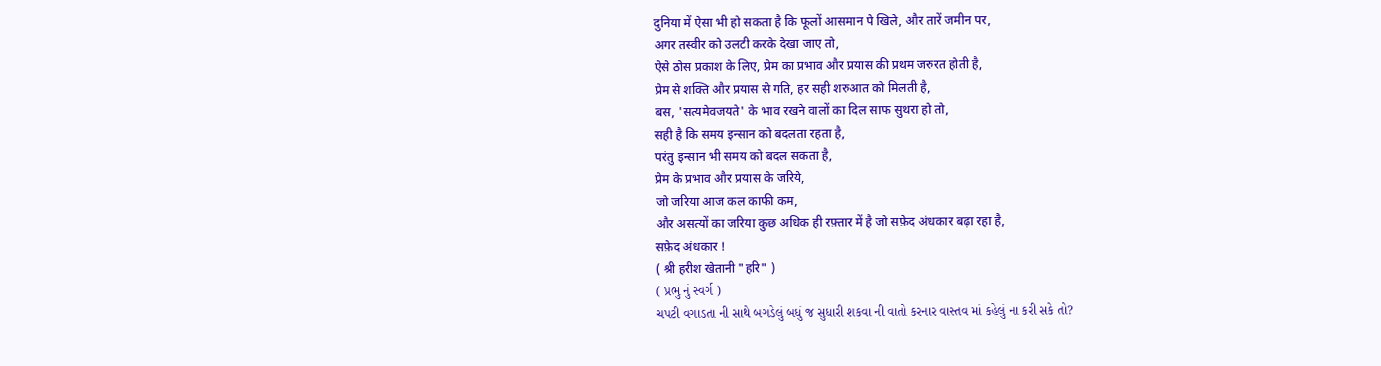दुनिया में ऐसा भी हो सकता है कि फूलों आसमान पे खिले, और तारें जमीन पर,
अगर तस्वीर को उलटी करके देखा जाए तो,
ऐसे ठोस प्रकाश के लिए, प्रेम का प्रभाव और प्रयास की प्रथम जरुरत होती है,
प्रेम से शक्ति और प्रयास से गति, हर सही शरुआत को मिलती है,
बस, 'सत्यमेवजयते' के भाव रखने वालों का दिल साफ सुथरा हो तो,
सही है कि समय इन्सान को बदलता रहता है,
परंतु इन्सान भी समय को बदल सकता है,
प्रेम के प्रभाव और प्रयास के जरिये,
जो जरिया आज कल काफी कम,
और असत्यों का जरिया कुछ अधिक ही रफ़्तार में है जो सफ़ेद अंधकार बढ़ा रहा है,
सफ़ेद अंधकार !
( श्री हरीश खेतानी "हरि" )
( પ્રભુ નું સ્વર્ગ )
ચપટી વગાડતા ની સાથે બગડેલું બધું જ સુધારી શકવા ની વાતો કરનાર વાસ્તવ માં કહેલું ના કરી સકે તો?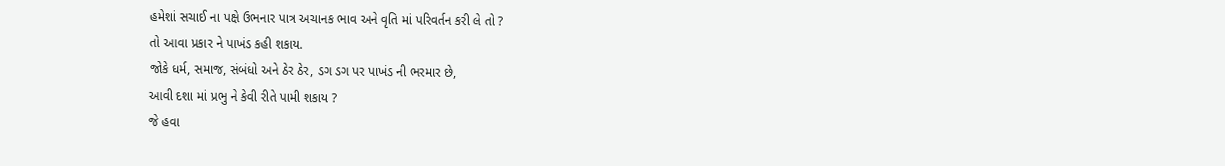હમેશાં સચાઈ ના પક્ષે ઉભનાર પાત્ર અચાનક ભાવ અને વૃતિ માં પરિવર્તન કરી લે તો ?
તો આવા પ્રકાર ને પાખંડ કહી શકાય.
જોકે ધર્મ, સમાજ, સંબંધો અને ઠેર ઠેર, ડગ ડગ પર પાખંડ ની ભરમાર છે,
આવી દશા માં પ્રભુ ને કેવી રીતે પામી શકાય ?
જે હવા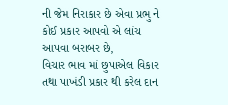ની જેમ નિરાકાર છે એવા પ્રભુ ને કોઈ પ્રકાર આપવો એ લાંચ આપવા બરાબર છે,
વિચાર ભાવ માં છુપાએલ વિકાર તથા પાખંડી પ્રકાર થી કરેલ દાન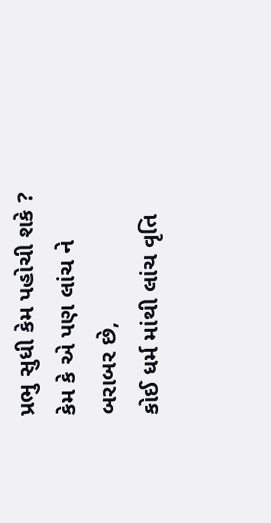પ્રભુ સુધી કેમ પહોચી શકે ?
કેમ કે એ પણ લાંચ ને બરાબર છે,
કોઈ ધર્મ માંથી લાંચ વૃતિ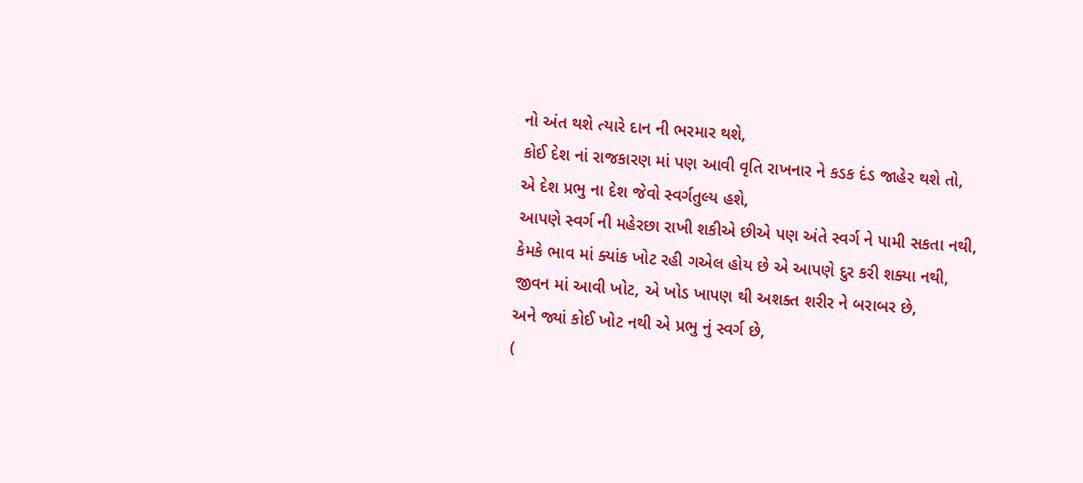નો અંત થશે ત્યારે દાન ની ભરમાર થશે,
કોઈ દેશ નાં રાજકારણ માં પણ આવી વૃતિ રાખનાર ને કડક દંડ જાહેર થશે તો,
એ દેશ પ્રભુ ના દેશ જેવો સ્વર્ગતુલ્ય હશે,
આપણે સ્વર્ગ ની મહેરછા રાખી શકીએ છીએ પણ અંતે સ્વર્ગ ને પામી સકતા નથી,
કેમકે ભાવ માં ક્યાંક ખોટ રહી ગએલ હોય છે એ આપણે દુર કરી શક્યા નથી,
જીવન માં આવી ખોટ, એ ખોડ ખાપણ થી અશક્ત શરીર ને બરાબર છે,
અને જ્યાં કોઈ ખોટ નથી એ પ્રભુ નું સ્વર્ગ છે,
(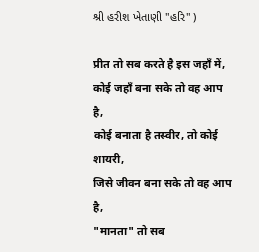શ્રી હરીશ ખેતાણી "હરિ" )

प्रीत तो सब करते है इस जहाँ में,
कोई जहाँ बना सके तो वह आप है,
कोई बनाता है तस्वीर, तो कोई शायरी,
जिसे जीवन बना सके तो वह आप है,
"मानता" तो सब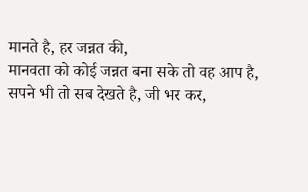मानते है, हर जन्नत की,
मानवता को कोई जन्नत बना सके तो वह आप है,
सपने भी तो सब देखते है, जी भर कर,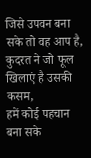जिसे उपवन बना सके तो वह आप है,
कुदरत ने जो फूल खिलाएं है उसकी कसम,
हमें कोई पहचान बना सके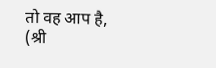तो वह आप है,
(श्री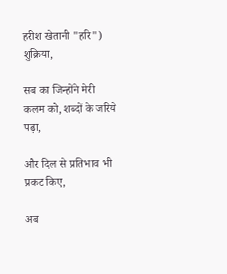हरीश खेतानी "हरि")
शुक्रिया,

सब का जिन्होंने मेरी कलम को, शब्दों के जरिये पढ़ा,

और दिल से प्रतिभाव भी प्रकट किए,

अब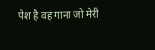पेश है वह गाना जो मेरी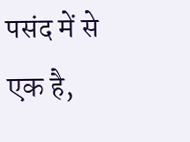पसंद में से एक है,